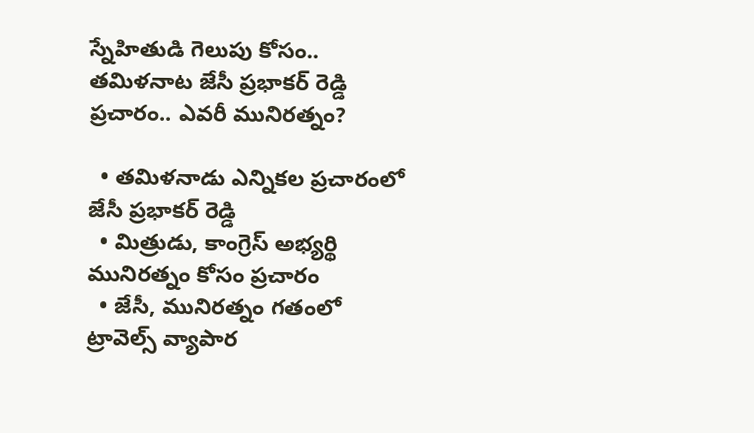స్నేహితుడి గెలుపు కోసం.. తమిళనాట జేసీ ప్రభాకర్ రెడ్డి ప్రచారం.. ఎవరీ మునిరత్నం?

  • తమిళనాడు ఎన్నికల ప్రచారంలో జేసీ ప్రభాకర్ రెడ్డి
  • మిత్రుడు, కాంగ్రెస్ అభ్యర్థి మునిరత్నం కోసం ప్రచారం
  • జేసీ, మునిరత్నం గతంలో ట్రావెల్స్ వ్యాపార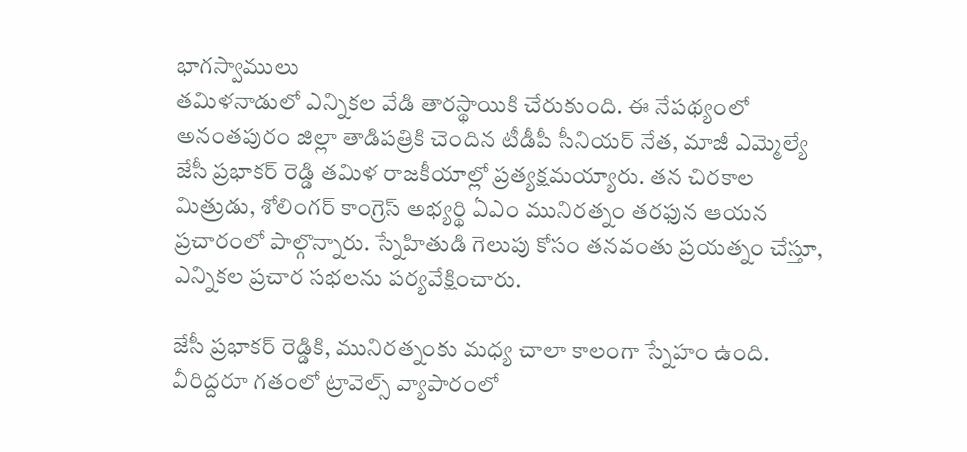భాగస్వాములు
తమిళనాడులో ఎన్నికల వేడి తారస్థాయికి చేరుకుంది. ఈ నేపథ్యంలో అనంతపురం జిల్లా తాడిపత్రికి చెందిన టీడీపీ సీనియర్ నేత, మాజీ ఎమ్మెల్యే జేసీ ప్రభాకర్ రెడ్డి తమిళ రాజకీయాల్లో ప్రత్యక్షమయ్యారు. తన చిరకాల మిత్రుడు, శోలింగర్ కాంగ్రెస్ అభ్యర్థి ఏఎం మునిరత్నం తరఫున ఆయన ప్రచారంలో పాల్గొన్నారు. స్నేహితుడి గెలుపు కోసం తనవంతు ప్రయత్నం చేస్తూ, ఎన్నికల ప్రచార సభలను పర్యవేక్షించారు.

జేసీ ప్రభాకర్ రెడ్డికి, మునిరత్నంకు మధ్య చాలా కాలంగా స్నేహం ఉంది. వీరిద్దరూ గతంలో ట్రావెల్స్ వ్యాపారంలో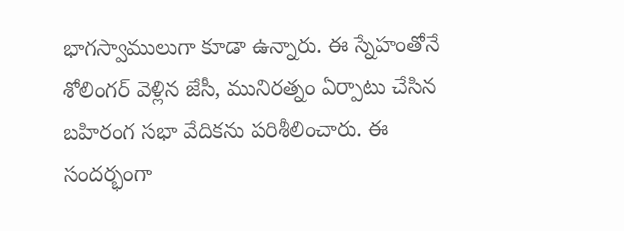భాగస్వాములుగా కూడా ఉన్నారు. ఈ స్నేహంతోనే శోలింగర్ వెళ్లిన జేసీ, మునిరత్నం ఏర్పాటు చేసిన బహిరంగ సభా వేదికను పరిశీలించారు. ఈ సందర్భంగా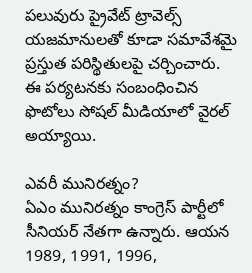పలువురు ప్రైవేట్ ట్రావెల్స్ యజమానులతో కూడా సమావేశమై ప్రస్తుత పరిస్థితులపై చర్చించారు. ఈ పర్యటనకు సంబంధించిన ఫొటోలు సోషల్ మీడియాలో వైరల్ అయ్యాయి.

ఎవరీ మునిరత్నం?
ఏఎం మునిరత్నం కాంగ్రెస్ పార్టీలో సీనియర్ నేతగా ఉన్నారు. ఆయన 1989, 1991, 1996,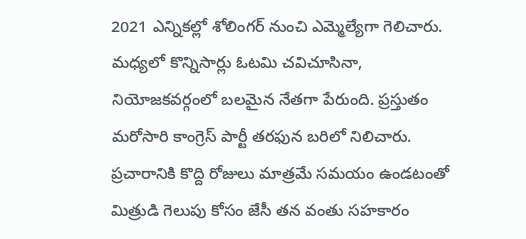2021 ఎన్నికల్లో శోలింగర్ నుంచి ఎమ్మెల్యేగా గెలిచారు. మధ్యలో కొన్నిసార్లు ఓటమి చవిచూసినా, నియోజకవర్గంలో బలమైన నేతగా పేరుంది. ప్రస్తుతం మరోసారి కాంగ్రెస్ పార్టీ తరఫున బరిలో నిలిచారు. ప్రచారానికి కొద్ది రోజులు మాత్రమే సమయం ఉండటంతో మిత్రుడి గెలుపు కోసం జేసీ తన వంతు సహకారం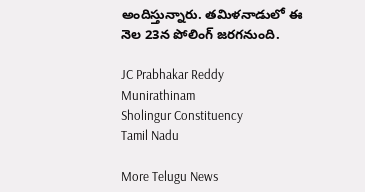అందిస్తున్నారు. తమిళనాడులో ఈ నెల‌ 23న పోలింగ్ జరగనుంది.

JC Prabhakar Reddy
Munirathinam
Sholingur Constituency
Tamil Nadu

More Telugu News